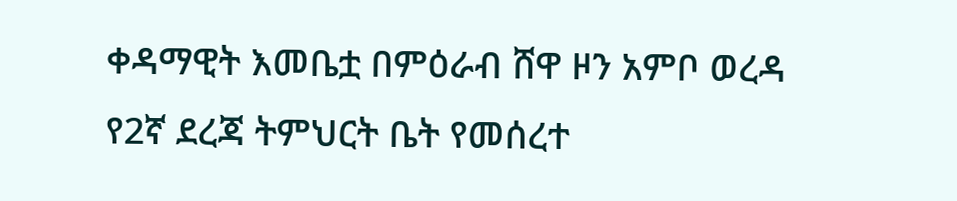ቀዳማዊት እመቤቷ በምዕራብ ሸዋ ዞን አምቦ ወረዳ የ2ኛ ደረጃ ትምህርት ቤት የመሰረተ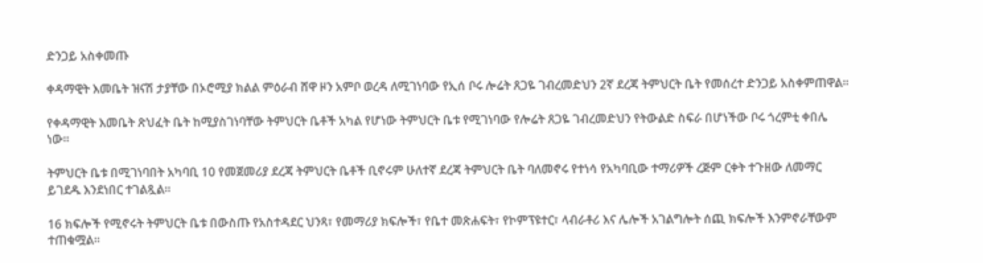ድንጋይ አስቀመጡ

ቀዳማዊት እመቤት ዝናሽ ታያቸው በኦሮሚያ ክልል ምዕራብ ሸዋ ዞን አምቦ ወረዳ ለሚገነባው የኢሰ ቦሩ ሎሬት ጸጋዬ ገብረመድህን 2ኛ ደረጃ ትምህርት ቤት የመሰረተ ድንጋይ አስቀምጠዋል።

የቀዳማዊት እመቤት ጽህፈት ቤት ከሚያስገነባቸው ትምህርት ቤቶች አካል የሆነው ትምህርት ቤቱ የሚገነባው የሎሬት ጸጋዬ ገብረመድህን የትውልድ ስፍራ በሆነችው ቦሩ ጎረምቲ ቀበሌ ነው።

ትምህርት ቤቱ በሚገነባበት አካባቢ 10 የመጀመሪያ ደረጃ ትምህርት ቤቶች ቢኖሩም ሁለተኛ ደረጃ ትምህርት ቤት ባለመኖሩ የተነሳ የአካባቢው ተማሪዎች ረጅም ርቀት ተጉዘው ለመማር ይገደዱ እንደነበር ተገልጿል።

16 ክፍሎች የሚኖሩት ትምህርት ቤቱ በውስጡ የአስተዳደር ህንጻ፣ የመማሪያ ክፍሎች፣ የቤተ መጽሐፍት፣ የኮምፕዩተር፣ ላብራቶሪ እና ሌሎች አገልግሎት ሰጪ ክፍሎች እንምኖራቸውም ተጠቁሟል።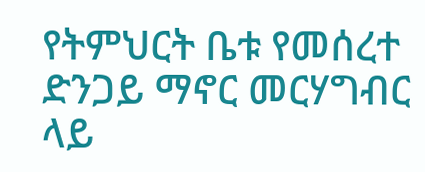የትምህርት ቤቱ የመሰረተ ድንጋይ ማኖር መርሃግብር ላይ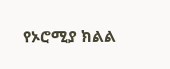የኦሮሚያ ክልል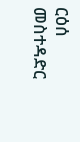ርዕሰ መስተዳድር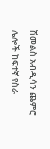ሽመልስ አብዲሳን ጨምሮ ሌሎች ከፍተኛ የስራ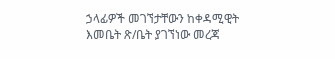ኃላፊዎች መገኘታቸውን ከቀዳሚዊት እመቤት ጽ/ቤት ያገኘነው መረጃ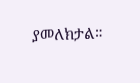ያመለክታል።